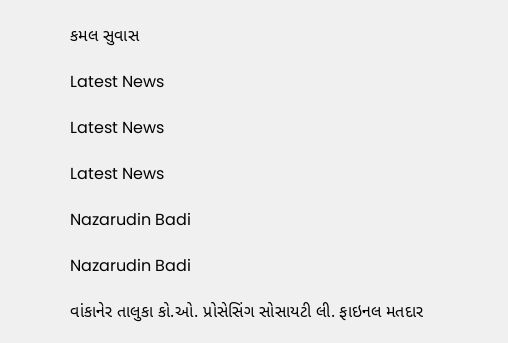કમલ સુવાસ

Latest News

Latest News

Latest News

Nazarudin Badi

Nazarudin Badi

વાંકાનેર તાલુકા કો.ઓ. પ્રોસેસિંગ સોસાયટી લી. ફાઇનલ મતદાર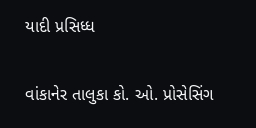યાદી પ્રસિધ્ધ

વાંકાનેર તાલુકા કો. ઓ. પ્રોસેસિંગ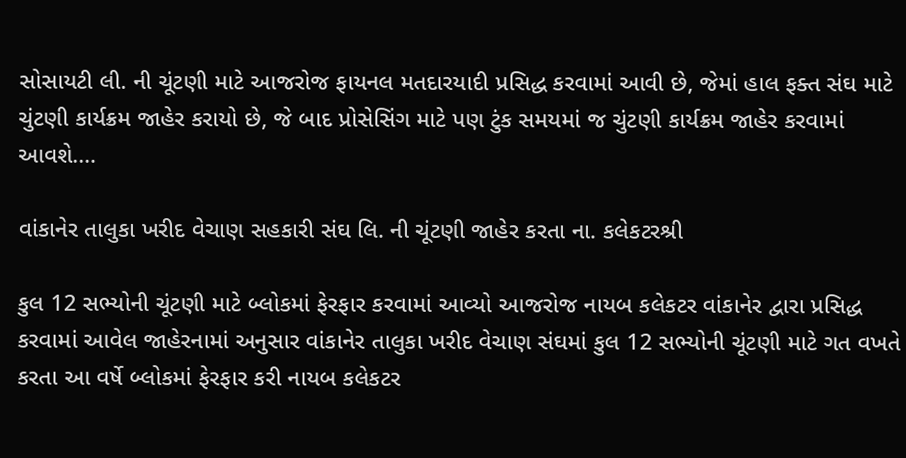સોસાયટી લી. ની ચૂંટણી માટે આજરોજ ફાયનલ મતદારયાદી પ્રસિદ્ધ કરવામાં આવી છે, જેમાં હાલ ફક્ત સંઘ માટે ચુંટણી કાર્યક્રમ જાહેર કરાયો છે, જે બાદ પ્રોસેસિંગ માટે પણ ટુંક સમયમાં જ ચુંટણી કાર્યક્રમ જાહેર કરવામાં આવશે.…

વાંકાનેર તાલુકા ખરીદ વેચાણ સહકારી સંઘ લિ. ની ચૂંટણી જાહેર કરતા ના. કલેકટરશ્રી

કુલ 12 સભ્યોની ચૂંટણી માટે બ્લોકમાં ફેરફાર કરવામાં આવ્યો આજરોજ નાયબ કલેકટર વાંકાનેર દ્વારા પ્રસિદ્ધ કરવામાં આવેલ જાહેરનામાં અનુસાર વાંકાનેર તાલુકા ખરીદ વેચાણ સંઘમાં કુલ 12 સભ્યોની ચૂંટણી માટે ગત વખતે કરતા આ વર્ષે બ્લોકમાં ફેરફાર કરી નાયબ કલેકટર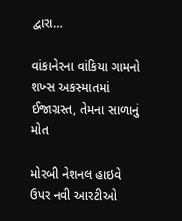દ્વારા…

વાંકાનેરના વાંકિયા ગામનો શખ્સ અકસ્માતમાં ઈજાગ્રસ્ત, તેમના સાળાનું મોત

મોરબી નેશનલ હાઇવે ઉપર નવી આરટીઓ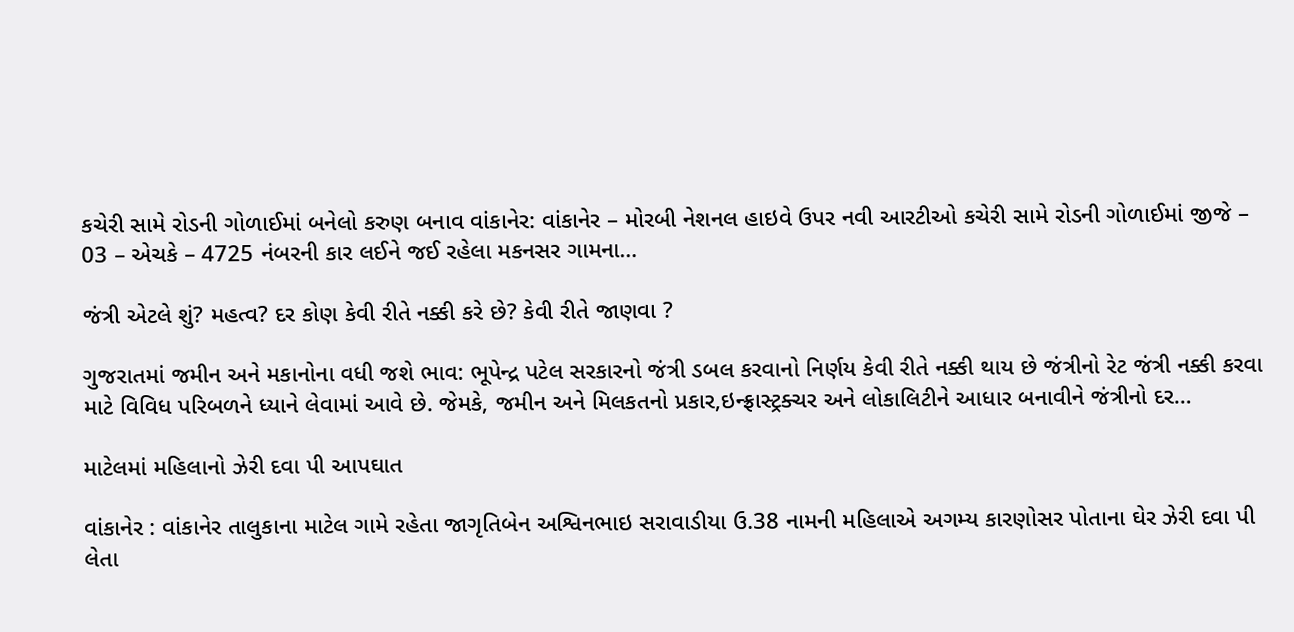કચેરી સામે રોડની ગોળાઈમાં બનેલો કરુણ બનાવ વાંકાનેર: વાંકાનેર – મોરબી નેશનલ હાઇવે ઉપર નવી આરટીઓ કચેરી સામે રોડની ગોળાઈમાં જીજે – 03 – એચકે – 4725 નંબરની કાર લઈને જઈ રહેલા મકનસર ગામના…

જંત્રી એટલે શું? મહત્વ? દર કોણ કેવી રીતે નક્કી કરે છે? કેવી રીતે જાણવા ?

ગુજરાતમાં જમીન અને મકાનોના વધી જશે ભાવ: ભૂપેન્દ્ર પટેલ સરકારનો જંત્રી ડબલ કરવાનો નિર્ણય કેવી રીતે નક્કી થાય છે જંત્રીનો રેટ જંત્રી નક્કી કરવા માટે વિવિધ પરિબળને ધ્યાને લેવામાં આવે છે. જેમકે, જમીન અને મિલકતનો પ્રકાર,ઇન્ફ્રાસ્ટ્રક્ચર અને લોકાલિટીને આધાર બનાવીને જંત્રીનો દર…

માટેલમાં મહિલાનો ઝેરી દવા પી આપઘાત

વાંકાનેર : વાંકાનેર તાલુકાના માટેલ ગામે રહેતા જાગૃતિબેન અશ્વિનભાઇ સરાવાડીયા ઉ.38 નામની મહિલાએ અગમ્ય કારણોસર પોતાના ઘેર ઝેરી દવા પી લેતા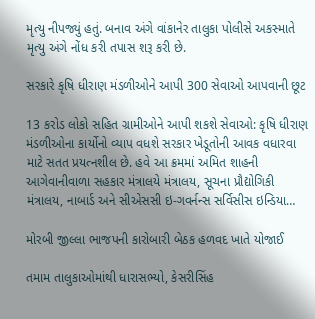મૃત્યુ નીપજ્યું હતું. બનાવ અંગે વાંકાનેર તાલુકા પોલીસે અકસ્માતે મૃત્યુ અંગે નોંધ કરી તપાસ શરૂ કરી છે.

સરકારે કૃષિ ધીરાણ મંડળીઓને આપી 300 સેવાઓ આપવાની છૂટ

13 કરોડ લોકો સહિત ગ્રામીઓને આપી શકશે સેવાઓ: કૃષિ ધીરાણ મંડળીઓના કાર્યોનો વ્યાપ વધશે સરકાર ખેડૂતોની આવક વધારવા માટે સતત પ્રયત્નશીલ છે. હવે આ ક્રમમાં અમિત શાહની આગેવાનીવાળા સહકાર મંત્રાલયે મંત્રાલય, સૂચના પ્રૌદ્યોગિકી મંત્રાલય, નાબાર્ડ અને સીએસસી ઇ-ગવર્નન્સ સર્વિસીસ ઇન્ડિયા…

મોરબી જીલ્લા ભાજપની કારોબારી બેઠક હળવદ ખાતે યોજાઈ

તમામ તાલુકાઓમાંથી ધારાસભ્યો, કેસરીસિંહ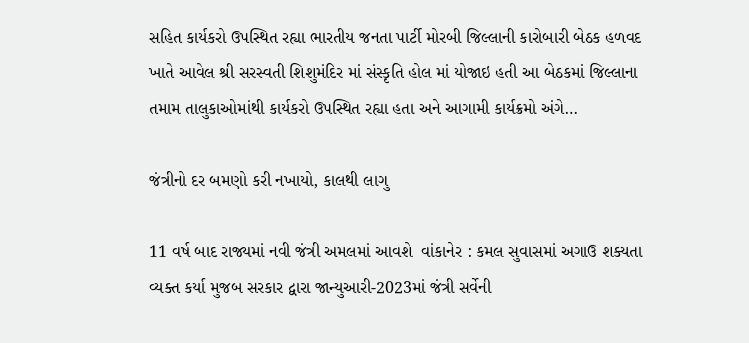સહિત કાર્યકરો ઉપસ્થિત રહ્યા ભારતીય જનતા પાર્ટી મોરબી જિલ્લાની કારોબારી બેઠક હળવદ ખાતે આવેલ શ્રી સરસ્વતી શિશુમંદિર માં સંસ્કૃતિ હોલ માં યોજાઇ હતી આ બેઠકમાં જિલ્લાના તમામ તાલુકાઓમાંથી કાર્યકરો ઉપસ્થિત રહ્યા હતા અને આગામી કાર્યક્રમો અંગે…

જંત્રીનો દર બમણો કરી નખાયો, કાલથી લાગુ

11 વર્ષ બાદ રાજ્યમાં નવી જંત્રી અમલમાં આવશે  વાંકાનેર : કમલ સુવાસમાં અગાઉ શક્યતા વ્યક્ત કર્યા મુજબ સરકાર દ્વારા જાન્યુઆરી-2023માં જંત્રી સર્વેની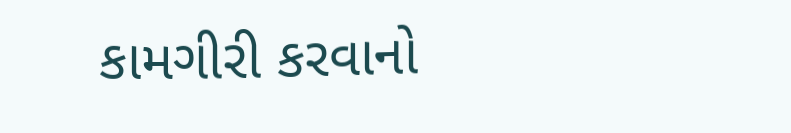કામગીરી કરવાનો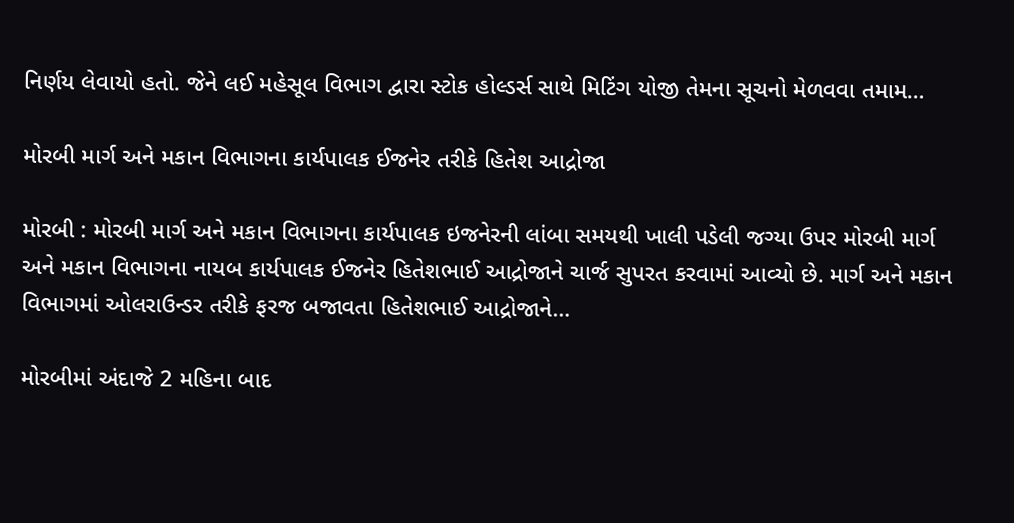નિર્ણય લેવાયો હતો. જેને લઈ મહેસૂલ વિભાગ દ્વારા સ્ટોક હોલ્ડર્સ સાથે મિટિંગ યોજી તેમના સૂચનો મેળવવા તમામ…

મોરબી માર્ગ અને મકાન વિભાગના કાર્યપાલક ઈજનેર તરીકે હિતેશ આદ્રોજા

મોરબી : મોરબી માર્ગ અને મકાન વિભાગના કાર્યપાલક ઇજનેરની લાંબા સમયથી ખાલી પડેલી જગ્યા ઉપર મોરબી માર્ગ અને મકાન વિભાગના નાયબ કાર્યપાલક ઈજનેર હિતેશભાઈ આદ્રોજાને ચાર્જ સુપરત કરવામાં આવ્યો છે. માર્ગ અને મકાન વિભાગમાં ઓલરાઉન્ડર તરીકે ફરજ બજાવતા હિતેશભાઈ આદ્રોજાને…

મોરબીમાં અંદાજે 2 મહિના બાદ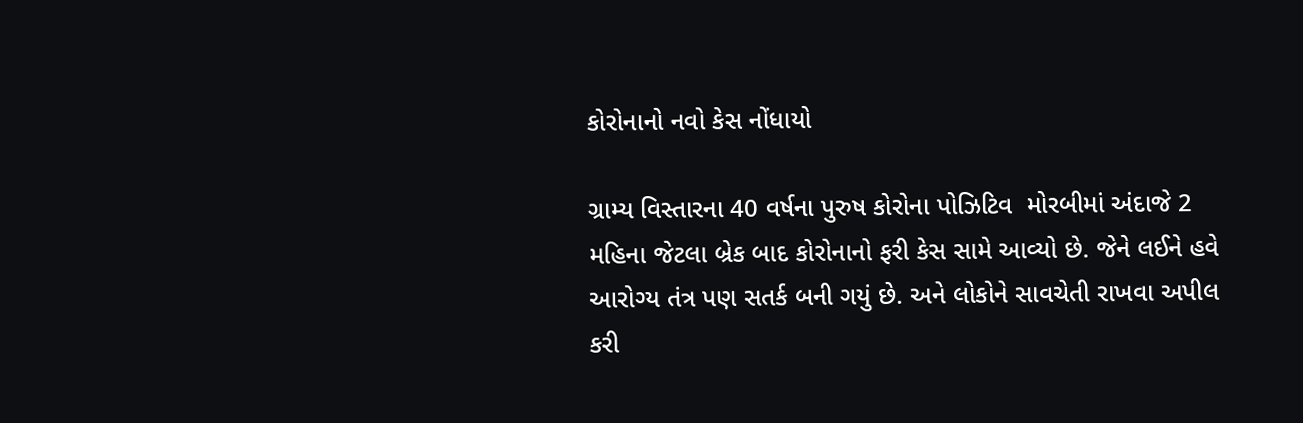કોરોનાનો નવો કેસ નોંધાયો

ગ્રામ્ય વિસ્તારના 40 વર્ષના પુરુષ કોરોના પોઝિટિવ  મોરબીમાં અંદાજે 2 મહિના જેટલા બ્રેક બાદ કોરોનાનો ફરી કેસ સામે આવ્યો છે. જેને લઈને હવે આરોગ્ય તંત્ર પણ સતર્ક બની ગયું છે. અને લોકોને સાવચેતી રાખવા અપીલ કરી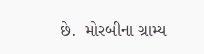છે.  મોરબીના ગ્રામ્ય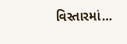વિસ્તારમાં…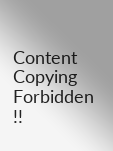Content Copying Forbidden !!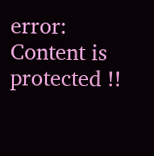error: Content is protected !!